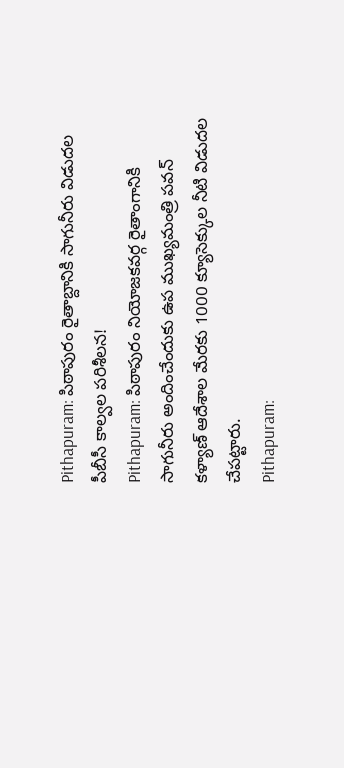Pithapuram: పిఠాపురం రైతాబ్దానికి సాగునీరు విడుదల పీబీసీ కాల్వల పరిశీలన!
Pithapuram: పిఠాపురం నియోజకవర్గ రైతాంగానికి సాగునీరు అందించేందుకు ఉప ముఖ్యమంత్రి పవన్ కళ్యాణ్ ఆదేశాల మేరకు 1000 క్యూసెక్కుల నీటి విడుదల చేపట్టారు.
Pithapuram: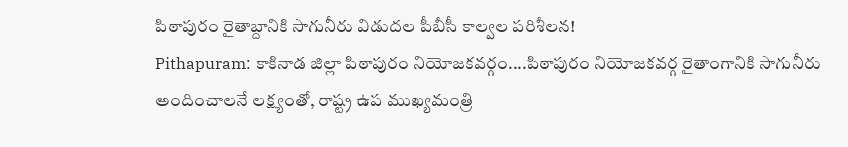పిఠాపురం రైతాబ్దానికి సాగునీరు విడుదల పీబీసీ కాల్వల పరిశీలన!
Pithapuram: కాకినాడ జిల్లా పిఠాపురం నియోజకవర్గం....పిఠాపురం నియోజకవర్గ రైతాంగానికి సాగునీరు అందించాలనే లక్ష్యంతో, రాష్ట్ర ఉప ముఖ్యమంత్రి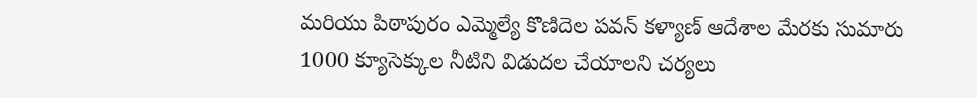మరియు పిఠాపురం ఎమ్మెల్యే కొణిదెల పవన్ కళ్యాణ్ ఆదేశాల మేరకు సుమారు 1000 క్యూసెక్కుల నీటిని విడుదల చేయాలని చర్యలు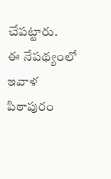చేపట్టారు.
ఈ నేపథ్యంలో ఇవాళ పిఠాపురం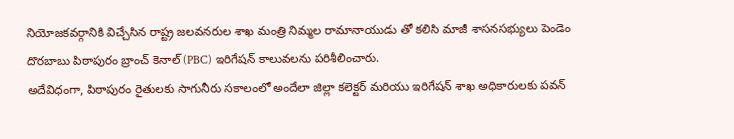నియోజకవర్గానికి విచ్చేసిన రాష్ట్ర జలవనరుల శాఖ మంత్రి నిమ్మల రామానాయుడు తో కలిసి మాజీ శాసనసభ్యులు పెండెం దొరబాబు పిఠాపురం బ్రాంచ్ కెనాల్ (PBC) ఇరిగేషన్ కాలువలను పరిశీలించారు.
అదేవిధంగా, పిఠాపురం రైతులకు సాగునీరు సకాలంలో అందేలా జిల్లా కలెక్టర్ మరియు ఇరిగేషన్ శాఖ అధికారులకు పవన్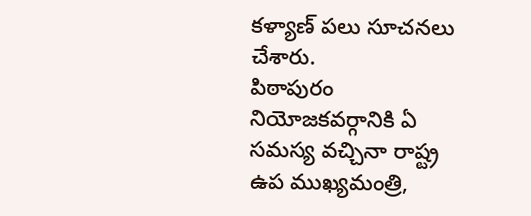కళ్యాణ్ పలు సూచనలు చేశారు.
పిఠాపురం నియోజకవర్గానికి ఏ సమస్య వచ్చినా రాష్ట్ర ఉప ముఖ్యమంత్రి,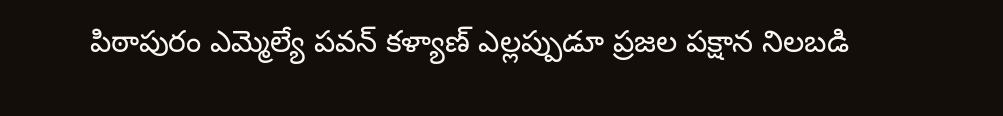పిఠాపురం ఎమ్మెల్యే పవన్ కళ్యాణ్ ఎల్లప్పుడూ ప్రజల పక్షాన నిలబడి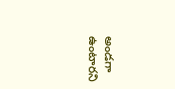అండగా ఉంటారని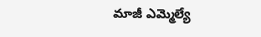మాజీ ఎమ్మెల్యే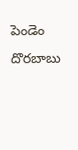పెండెం దొరబాబు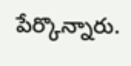పేర్కొన్నారు.